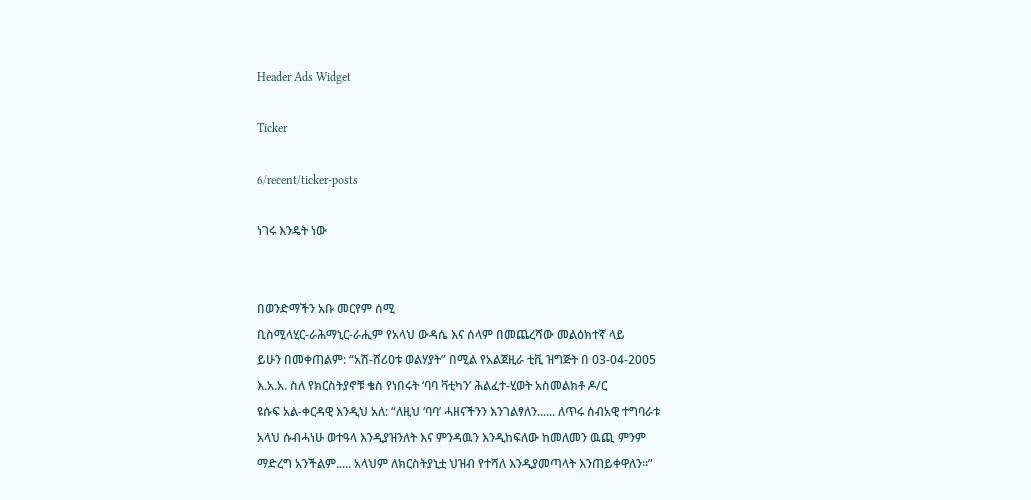Header Ads Widget

Ticker

6/recent/ticker-posts

ነገሩ እንዴት ነው


በወንድማችን አቡ መርየም ሰሚ
ቢስሚላሂር-ራሕማኒር-ራሒም የአላህ ውዳሴ እና ሰላም በመጨረሻው መልዕክተኛ ላይ
ይሁን በመቀጠልም: “አሽ-ሸሪዐቱ ወልሃያት” በሚል የአልጀዚራ ቲቪ ዝግጅት በ 03-04-2005 እ.አ.አ. ስለ የክርስትያኖቹ ቄስ የነበሩት ‘ባባ ቫቲካን’ ሕልፈተ-ሂወት አስመልክቶ ዶ/ር
ዩሱፍ አል-ቀርዳዊ እንዲህ አለ: “ለዚህ ‘ባባ’ ሓዘናችንን እንገልፃለን...... ለጥሩ ሰብአዊ ተግባራቱ አላህ ሱብሓነሁ ወተዓላ እንዲያዝንለት እና ምንዳዉን እንዲከፍለው ከመለመን ዉጪ ምንም ማድረግ አንችልም..... አላህም ለክርስትያኒቷ ህዝብ የተሻለ እንዲያመጣላት እንጠይቀዋለን።”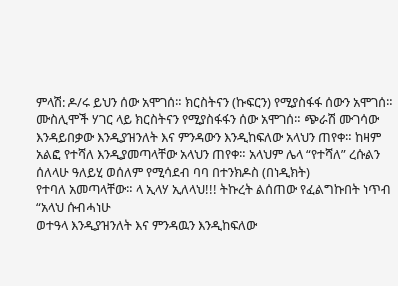ምላሽ: ዶ/ሩ ይህን ሰው አሞገሰ። ክርስትናን (ኩፍርን) የሚያስፋፋ ሰውን አሞገሰ። ሙስሊሞች ሃገር ላይ ክርስትናን የሚያስፋፋን ሰው አሞገሰ። ጭራሽ ሙገሳው እንዳይበቃው እንዲያዝንለት እና ምንዳውን እንዲከፍለው አላህን ጠየቀ። ከዛም አልፎ የተሻለ እንዲያመጣላቸው አላህን ጠየቀ። አላህም ሌላ “የተሻለ” ረሱልን ሰለላሁ ዓለይሂ ወሰለም የሚሳደብ ባባ በተንክዶስ (በነዲክት)
የተባለ አመጣላቸው። ላ ኢላሃ ኢለላህ!!! ትኩረት ልሰጠው የፈልግኩበት ነጥብ “አላህ ሱብሓነሁ
ወተዓላ እንዲያዝንለት እና ምንዳዉን እንዲከፍለው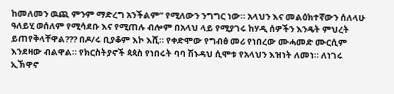ከመለመን ዉጪ ምንም ማድረግ አንችልም” የሚለውን ንግግር ነው። አላህን እና መልዕክተኛውን ሰለላሁ ዓለይሂ ወሰለም የሚሳደቡ እና የሚጠሉ ብሎም በአላህ ላይ የሚያገሩ ከሃዲ ሰዎችን እንዴት ምህረት ይጠየቅላቸዋል??? በዶ/ሩ ቢያቆም እኮ እሺ። የቀድሞው የግብፅ መሪ የነበረው ሙሓመድ ሙርሲም እንደዛው ብልዋል። የክርስትያኖች ጳጳስ የነበሩት ባባ ሽኑዳህ ሲሞቱ የአላህን እዝነት ለመነ። ለነገሩ ኢኽዋኖ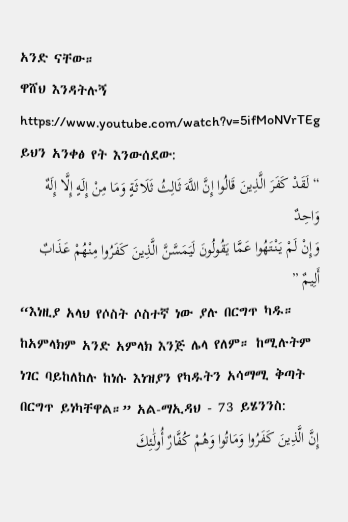አንድ ናቸው።
ዋሸህ እንዳትሉኝ https://www.youtube.com/watch?v=5ifMoNVrTEg ይህን አንቀፅ የት እንውሰደው:
“ لَقَدْ كَفَرَ الَّذِينَ قَالُوا إِنَّ اللَّهَ ثَالِثُ ثَلَاثَةٍ وَمَا مِنْ إِلَهٍ إِلَّا إِلَهٌ وَاحِدٌ
وَإِنْ لَمْ يَنْتَهُوا عَمَّا يَقُولُونَ لَيَمَسَّنَّ الَّذِينَ كَفَرُوا مِنْهُمْ عَذَابٌ أَلِيمٌ ”
“እነዚያ አላህ የሶስት ሶስተኛ ነው ያሉ በርግጥ ካዱ። ከአምላክም አንድ አምላክ እንጅ ሌላ የለም። ከሚሉትም ነገር ባይከለከሉ ከነሱ እነዝያን የካዱትን አሳማሚ ቅጣት በርግጥ ይነካቸዋል።” አል-ማኢዳህ - 73 ይሄንንስ:
إِنَّ الَّذِينَ كَفَرُوا وَمَاتُوا وَهُمْ كُفَّارٌ أُولَٰئِكَ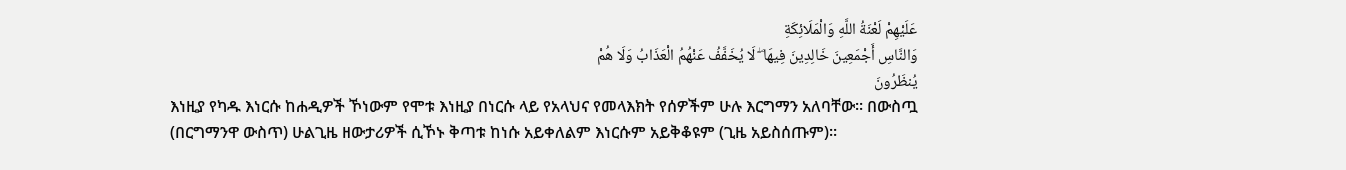عَلَيْهِمْ لَعْنَةُ اللَّهِ وَالْمَلَائِكَةِ
وَالنَّاسِ أَجْمَعِينَ خَالِدِينَ فِيهَا ۖ لَا يُخَفَّفُ عَنْهُمُ الْعَذَابُ وَلَا هُمْ
يُنظَرُونَ
እነዚያ የካዱ እነርሱ ከሐዲዎች ኾነውም የሞቱ እነዚያ በነርሱ ላይ የአላህና የመላእክት የሰዎችም ሁሉ እርግማን አለባቸው፡፡ በውስጧ (በርግማንዋ ውስጥ) ሁልጊዜ ዘውታሪዎች ሲኾኑ ቅጣቱ ከነሱ አይቀለልም እነርሱም አይቅቆዩም (ጊዜ አይስሰጡም)፡፡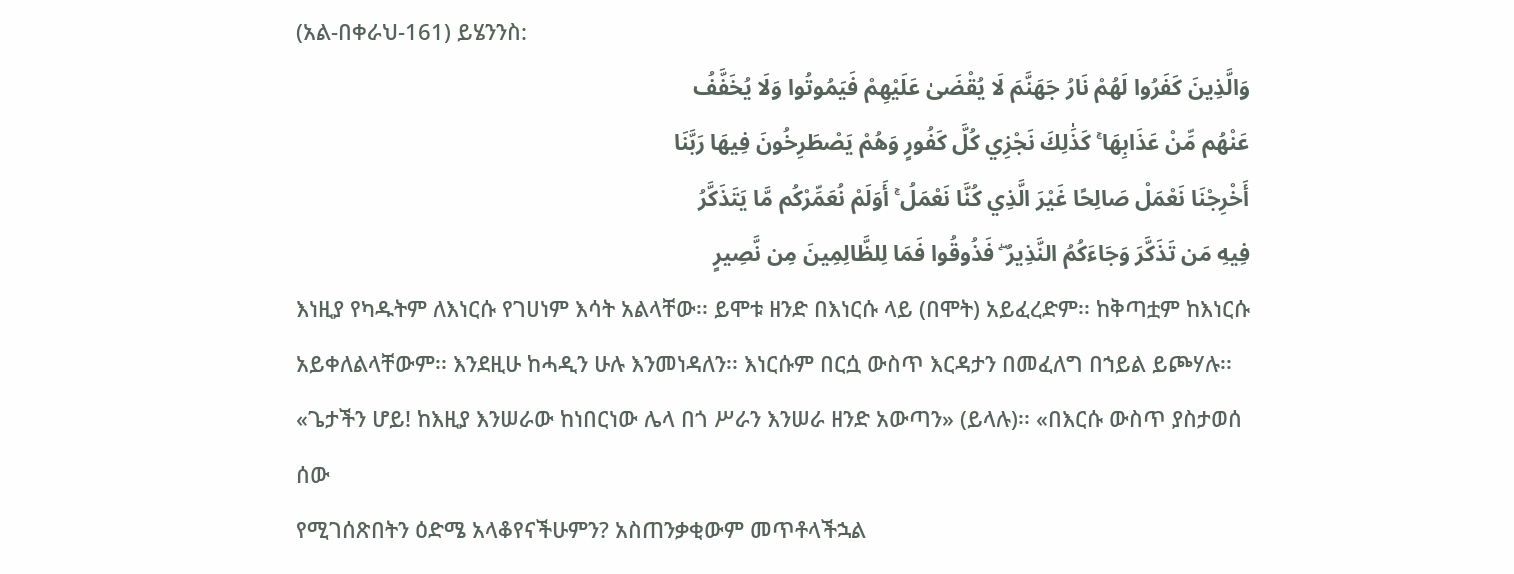(አል-በቀራህ-161) ይሄንንስ:
وَالَّذِينَ كَفَرُوا لَهُمْ نَارُ جَهَنَّمَ لَا يُقْضَىٰ عَلَيْهِمْ فَيَمُوتُوا وَلَا يُخَفَّفُ
عَنْهُم مِّنْ عَذَابِهَا ۚ كَذَٰلِكَ نَجْزِي كُلَّ كَفُورٍ وَهُمْ يَصْطَرِخُونَ فِيهَا رَبَّنَا
أَخْرِجْنَا نَعْمَلْ صَالِحًا غَيْرَ الَّذِي كُنَّا نَعْمَلُ ۚ أَوَلَمْ نُعَمِّرْكُم مَّا يَتَذَكَّرُ
فِيهِ مَن تَذَكَّرَ وَجَاءَكُمُ النَّذِيرُ ۖ فَذُوقُوا فَمَا لِلظَّالِمِينَ مِن نَّصِيرٍ
እነዚያ የካዱትም ለእነርሱ የገሀነም እሳት አልላቸው፡፡ ይሞቱ ዘንድ በእነርሱ ላይ (በሞት) አይፈረድም፡፡ ከቅጣቷም ከእነርሱ አይቀለልላቸውም፡፡ እንደዚሁ ከሓዲን ሁሉ እንመነዳለን፡፡ እነርሱም በርሷ ውስጥ እርዳታን በመፈለግ በኀይል ይጮሃሉ፡፡ «ጌታችን ሆይ! ከእዚያ እንሠራው ከነበርነው ሌላ በጎ ሥራን እንሠራ ዘንድ አውጣን» (ይላሉ)፡፡ «በእርሱ ውስጥ ያስታወሰ ሰው
የሚገሰጽበትን ዕድሜ አላቆየናችሁምን? አስጠንቃቂውም መጥቶላችኋል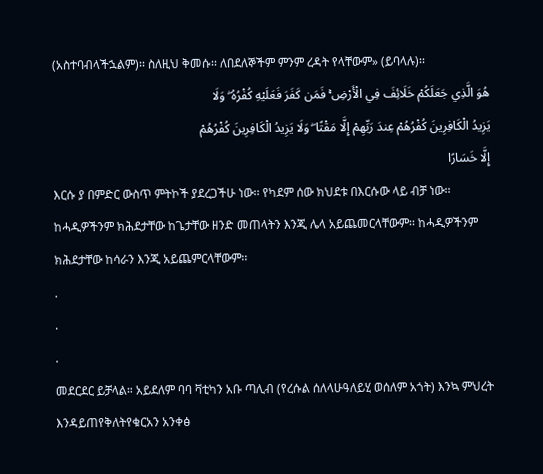(አስተባብላችኋልም)፡፡ ስለዚህ ቅመሱ፡፡ ለበደለኞችም ምንም ረዳት የላቸውም» (ይባላሉ)፡፡
هُوَ الَّذِي جَعَلَكُمْ خَلَائِفَ فِي الْأَرْضِ ۚ فَمَن كَفَرَ فَعَلَيْهِ كُفْرُهُ ۖ وَلَا
يَزِيدُ الْكَافِرِينَ كُفْرُهُمْ عِندَ رَبِّهِمْ إِلَّا مَقْتًا ۖ وَلَا يَزِيدُ الْكَافِرِينَ كُفْرُهُمْ
إِلَّا خَسَارًا
እርሱ ያ በምድር ውስጥ ምትኮች ያደረጋችሁ ነው፡፡ የካደም ሰው ክህደቱ በእርሱው ላይ ብቻ ነው፡፡
ከሓዲዎችንም ክሕደታቸው ከጌታቸው ዘንድ መጠላትን እንጂ ሌላ አይጨመርላቸውም፡፡ ከሓዲዎችንም ክሕደታቸው ከሳራን እንጂ አይጨምርላቸውም፡፡
.
.
.
መደርደር ይቻላል። አይደለም ባባ ቫቲካን አቡ ጣሊብ (የረሱል ሰለላሁዓለይሂ ወሰለም አጎት) እንኳ ምህረት እንዳይጠየቅለትየቁርአን አንቀፅ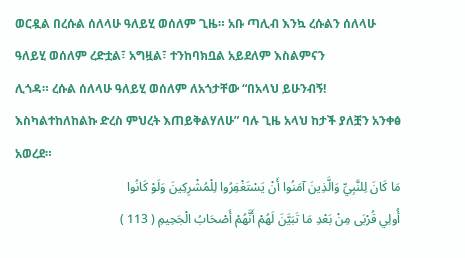ወርዷል በረሱል ሰለላሁ ዓለይሂ ወሰለም ጊዜ። አቡ ጣሊብ እንኳ ረሱልን ሰለላሁ ዓለይሂ ወሰለም ረድቷል፣ አግዟል፣ ተንከባክቧል አይደለም እስልምናን
ሊጎዳ። ረሱል ሰለላሁ ዓለይሂ ወሰለም ለአጎታቸው “በአላህ ይሁንብኝ! እስካልተከለከልኩ ድረስ ምህረት እጠይቅልሃለሁ” ባሉ ጊዜ አላህ ከታች ያለቿን አንቀፅ
አወረደ።
مَا كَانَ لِلنَّبِيِّ وَالَّذِينَ آمَنُوا أَنْ يَسْتَغْفِرُوا لِلْمُشْرِكِينَ وَلَوْ كَانُوا
أُولِي قُرْبَى مِنْ بَعْدِ مَا تَبَيَّنَ لَهُمْ أَنَّهُمْ أَصْحَابُ الْجَحِيمِ ( 113 )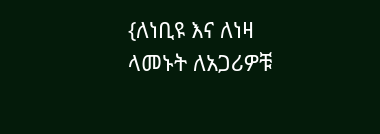{ለነቢዩ እና ለነዛ ላመኑት ለአጋሪዎቹ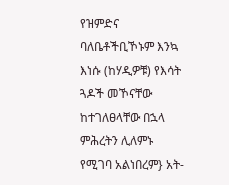የዝምድና ባለቤቶችቢኾኑም እንኳ እነሱ (ከሃዲዎቹ) የእሳት ጓዶች መኾናቸው ከተገለፀላቸው በኋላ ምሕረትን ሊለምኑ የሚገባ አልነበረም} አት-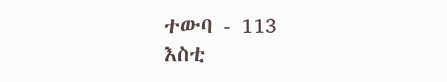ተውባ - 113
እስቲ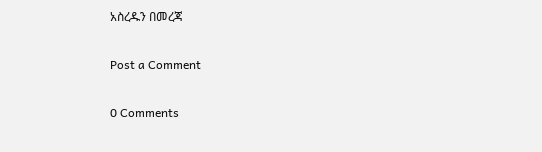አስረዱን በመረጃ

Post a Comment

0 Comments